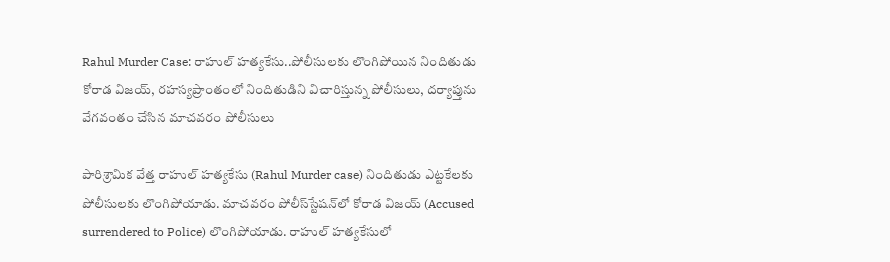Rahul Murder Case: రాహుల్‌ హత్యకేసు..పోలీసులకు లొంగిపోయిన నిందితుడు కోరాడ విజయ్‌, రహస్యప్రాంతంలో నిందితుడిని విచారిస్తున్న పోలీసులు, దర్యాప్తును వేగవంతం చేసిన మాచవరం పోలీసులు

పారిశ్రామిక వేత్త రాహుల్‌ హత్యకేసు (Rahul Murder case) నిందితుడు ఎట్టకేలకు పోలీసులకు లొంగిపోయాడు. మాచవరం పోలీస్‌స్టేషన్‌లో కోరాడ విజయ్‌ (Accused surrendered to Police) లొంగిపోయాడు. రాహుల్‌ హత్యకేసులో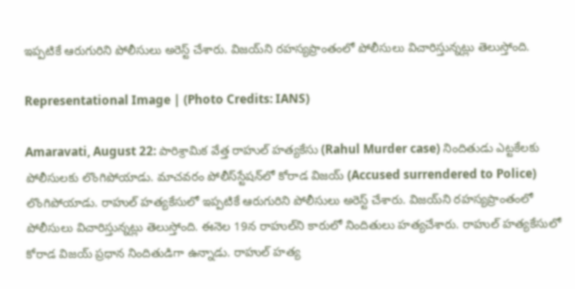ఇప్పటికే ఆరుగురిని పోలీసులు అరెస్ట్ చేశారు. విజయ్‌ని రహస్యప్రాంతంలో పోలీసులు విచారిస్తున్నట్లు తెలుస్తోంది.

Representational Image | (Photo Credits: IANS)

Amaravati, August 22: పారిశ్రామిక వేత్త రాహుల్‌ హత్యకేసు (Rahul Murder case) నిందితుడు ఎట్టకేలకు పోలీసులకు లొంగిపోయాడు. మాచవరం పోలీస్‌స్టేషన్‌లో కోరాడ విజయ్‌ (Accused surrendered to Police) లొంగిపోయాడు. రాహుల్‌ హత్యకేసులో ఇప్పటికే ఆరుగురిని పోలీసులు అరెస్ట్ చేశారు. విజయ్‌ని రహస్యప్రాంతంలో పోలీసులు విచారిస్తున్నట్లు తెలుస్తోంది. ఈనెల 19న రాహుల్‌ని కారులో నిందితులు హత్యచేశారు. రాహుల్‌ హత్యకేసులో కోరాడ విజయ్‌ ప్రధాన నిందితుడిగా ఉన్నాడు. రాహుల్ హత్య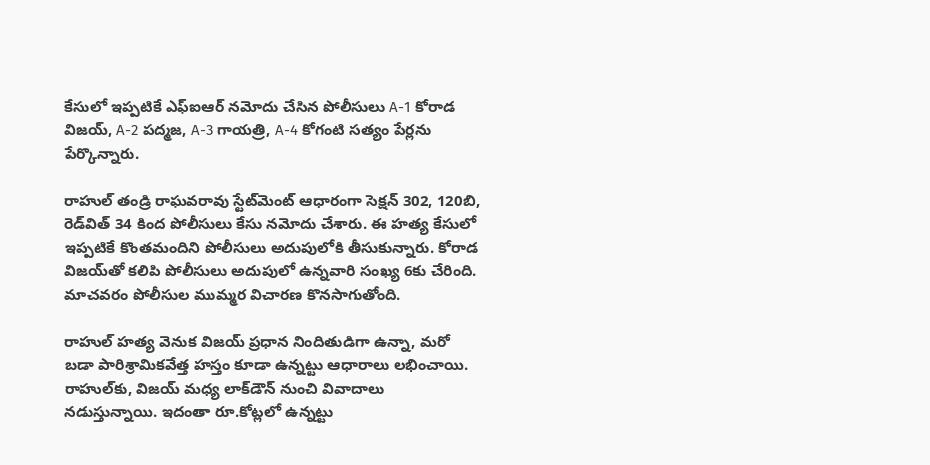కేసులో ఇప్పటికే ఎఫ్‌ఐఆర్ నమోదు చేసిన పోలీసులు A-1 కోరాడ విజయ్, A-2 పద్మజ, A-3 గాయత్రి, A-4 కోగంటి సత్యం పేర్లను పేర్కొన్నారు.

రాహుల్ తండ్రి రాఘవరావు స్టేట్‌మెంట్ ఆధారంగా సెక్షన్ 302, 120బి, రెడ్‌విత్‌ 34 కింద పోలీసులు కేసు నమోదు చేశారు. ఈ హత్య కేసులో ఇప్పటికే కొంతమందిని పోలీసులు అదుపులోకి తీసుకున్నారు. కోరాడ విజయ్‌తో కలిపి పోలీసులు అదుపులో ఉన్నవారి సంఖ్య 6కు చేరింది. మాచవరం పోలీసుల ముమ్మర విచారణ కొనసాగుతోంది.

రాహుల్‌ హత్య వెనుక విజయ్‌ ప్రధాన నిందితుడిగా ఉన్నా, మరో బడా పారిశ్రామికవేత్త హస్తం కూడా ఉన్నట్టు ఆధారాలు లభించాయి. రాహుల్‌కు, విజయ్‌ మధ్య లాక్‌డౌన్‌ నుంచి వివాదాలు నడుస్తున్నాయి. ఇదంతా రూ.కోట్లలో ఉన్నట్టు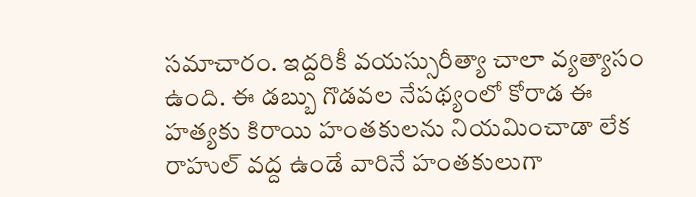సమాచారం. ఇద్దరికీ వయస్సురీత్యా చాలా వ్యత్యాసం ఉంది. ఈ డబ్బు గొడవల నేపథ్యంలో కోరాడ ఈ హత్యకు కిరాయి హంతకులను నియమించాడా లేక రాహుల్‌ వద్ద ఉండే వారినే హంతకులుగా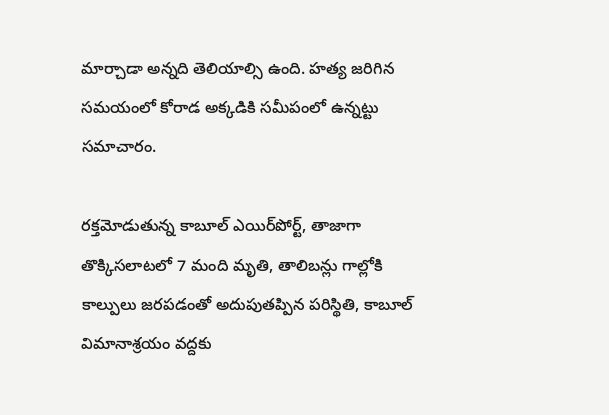మార్చాడా అన్నది తెలియాల్సి ఉంది. హత్య జరిగిన సమయంలో కోరాడ అక్కడికి సమీపంలో ఉన్నట్టు సమాచారం.

రక్తమోడుతున్న కాబూల్ ఎయిర్‌పోర్ట్, తాజాగా తొక్కిసలాటలో 7 మంది మృతి, తాలిబన్లు గాల్లోకి కాల్పులు జరపడంతో అదుపుతప్పిన పరిస్థితి, కాబూల్ విమానాశ్రయం వ‌ద్ద‌కు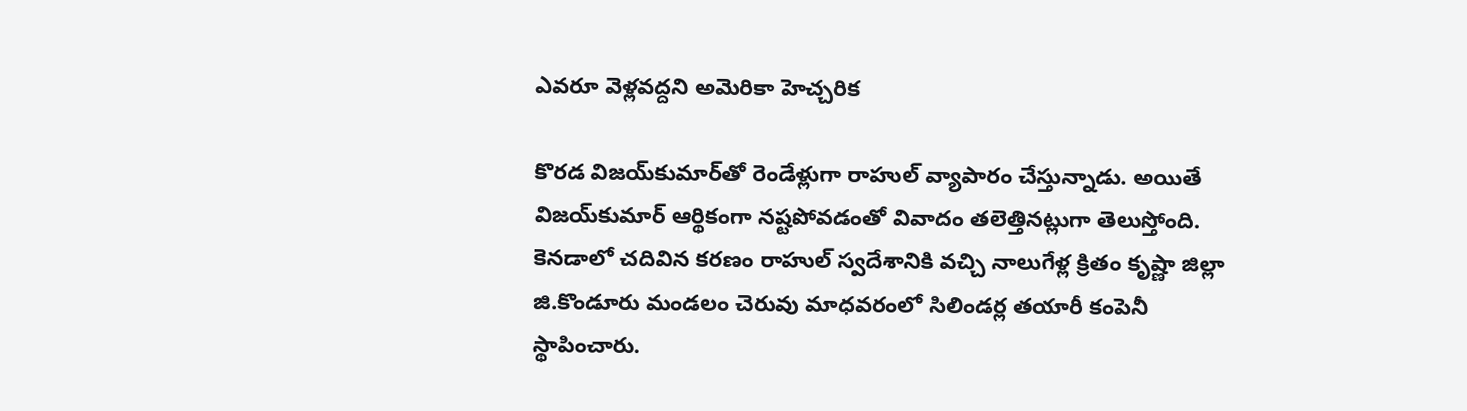ఎవరూ వెళ్లవద్దని అమెరికా హెచ్చరిక

కొరడ విజయ్‌కుమార్‌తో రెండేళ్లుగా రాహుల్‌ వ్యాపారం చేస్తున్నాడు. అయితే విజయ్‌కుమార్‌ ఆర్థికంగా నష్టపోవడంతో వివాదం తలెత్తినట్లుగా తెలుస్తోంది. కెనడాలో చదివిన కరణం రాహుల్‌ స్వదేశానికి వచ్చి నాలుగేళ్ల క్రితం కృష్ణా జిల్లా జి.కొండూరు మండలం చెరువు మాధవరంలో సిలిండర్ల తయారీ కంపెనీ స్థాపించారు.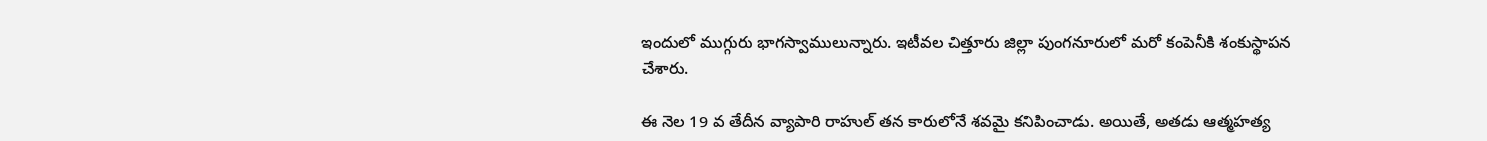ఇందులో ముగ్గురు భాగస్వాములున్నారు. ఇటీవల చిత్తూరు జిల్లా పుంగనూరులో మరో కంపెనీకి శంకుస్థాపన చేశారు.

ఈ నెల 19 వ తేదీన వ్యాపారి రాహుల్ త‌న కారులోనే శ‌వ‌మై కనిపించాడు. అయితే, అత‌డు ఆత్మ‌హ‌త్య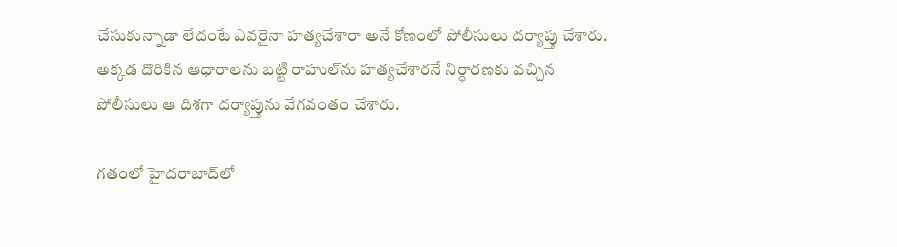చేసుకున్నాడా లేదంటే ఎవ‌రైనా హ‌త్య‌చేశారా అనే కోణంలో పోలీసులు ద‌ర్యాప్తు చేశారు. అక్క‌డ దొరికిన ఆధారాల‌ను బ‌ట్టి రాహుల్‌ను హ‌త్య‌చేశార‌నే నిర్ధార‌ణ‌కు వ‌చ్చిన పోలీసులు ఆ దిశ‌గా ద‌ర్యాప్తును వేగ‌వంతం చేశారు.

గతంలో హైదరాబాద్‌లో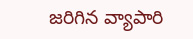జరిగిన వ్యాపారి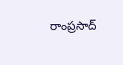రాంప్రసాద్‌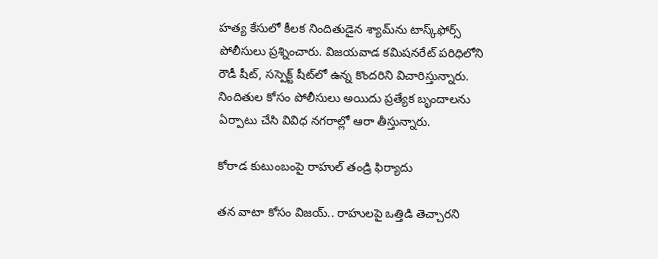హత్య కేసులో కీలక నిందితుడైన శ్యామ్‌ను టాస్క్‌ఫోర్స్‌ పోలీసులు ప్రశ్నించారు. విజయవాడ కమిషనరేట్‌ పరిధిలోని రౌడీ షీట్‌, సస్పెక్ట్‌ షీట్‌లో ఉన్న కొందరిని విచారిస్తున్నారు. నిందితుల కోసం పోలీసులు అయిదు ప్రత్యేక బృందాలను ఏర్పాటు చేసి వివిధ నగరాల్లో ఆరా తీస్తున్నారు.

కోరాడ కుటుంబంపై రాహుల్‌ తండ్రి ఫిర్యాదు

తన వాటా కోసం విజయ్‌.. రాహులపై ఒత్తిడి తెచ్చారని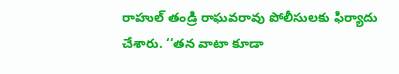రాహుల్‌ తండ్రి రాఘవరావు పోలీసులకు ఫిర్యాదు చేశారు. ‘‘తన వాటా కూడా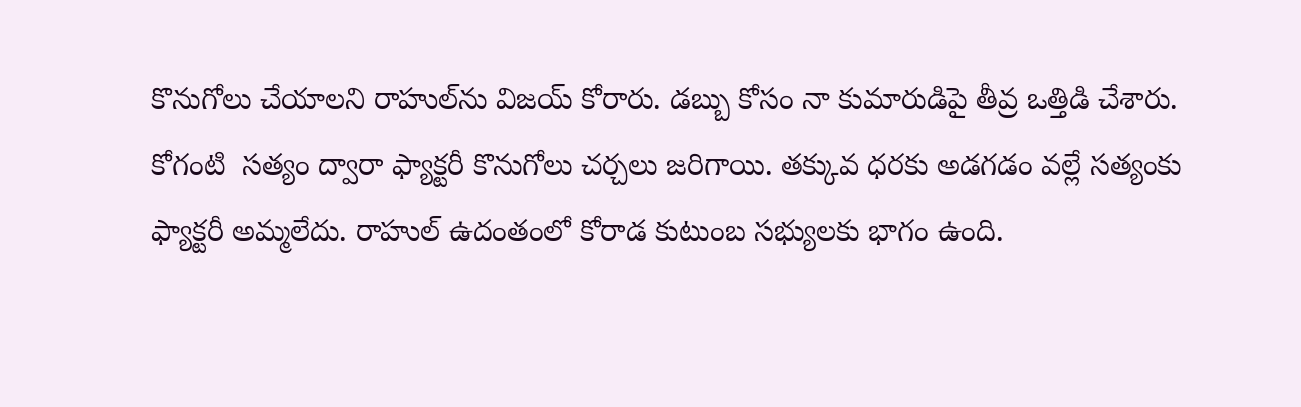కొనుగోలు చేయాలని రాహుల్‌ను విజయ్‌ కోరారు. డబ్బు కోసం నా కుమారుడిపై తీవ్ర ఒత్తిడి చేశారు. కోగంటి  సత్యం ద్వారా ఫ్యాక్టరీ కొనుగోలు చర్చలు జరిగాయి. తక్కువ ధరకు అడగడం వల్లే సత్యంకు ఫ్యాక్టరీ అమ్మలేదు. రాహుల్‌ ఉదంతంలో కోరాడ కుటుంబ సభ్యులకు భాగం ఉంది.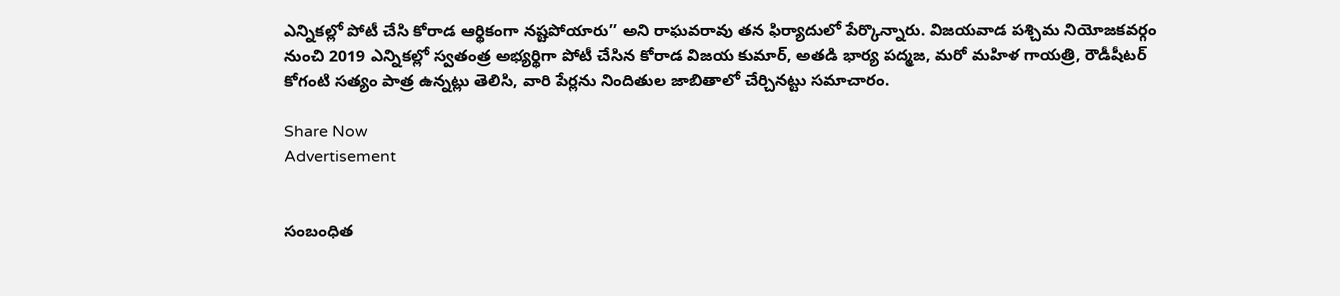ఎన్నికల్లో పోటీ చేసి కోరాడ ఆర్థికంగా నష్టపోయారు’’ అని రాఘవరావు తన ఫిర్యాదులో పేర్కొన్నారు. విజయవాడ పశ్చిమ నియోజకవర్గం నుంచి 2019 ఎన్నికల్లో స్వతంత్ర అభ్యర్థిగా పోటీ చేసిన కోరాడ విజయ కుమార్‌, అతడి భార్య పద్మజ, మరో మహిళ గాయత్రి, రౌడీషీటర్‌ కోగంటి సత్యం పాత్ర ఉన్నట్లు తెలిసి, వారి పేర్లను నిందితుల జాబితాలో చేర్చినట్టు సమాచారం.

Share Now
Advertisement


సంబంధిత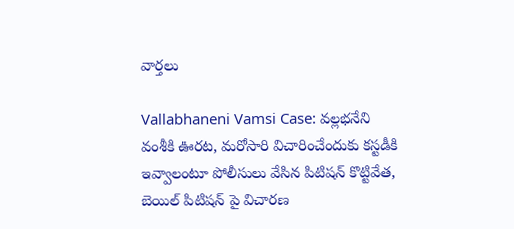వార్తలు

Vallabhaneni Vamsi Case: వల్లభనేని వంశీకి ఊరట, మరోసారి విచారించేందుకు కస్టడీకి ఇవ్వాలంటూ పోలీసులు వేసిన పిటిషన్ కొట్టివేత, బెయిల్ పిటిషన్‌ పై విచారణ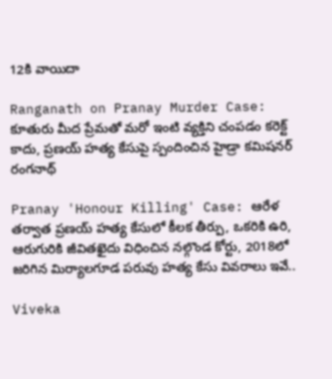12కి వాయిదా

Ranganath on Pranay Murder Case: కూతురు మీద ప్రేమతో మరో ఇంటి వ్యక్తిని చంపడం కరెక్ట్ కాదు, ప్రణయ్ హత్య కేసుపై స్పందించిన హైడ్రా కమిషనర్ రంగనాథ్

Pranay 'Honour Killing' Case: ఆరేళ తర్వాత ప్రణయ్ హత్య కేసులో కీలక తీర్పు, ఒకరికి ఉరి, ఆరుగురికి జీవితఖైదు విధించిన నల్గొండ కోర్టు, 2018లో జరిగిన మిర్యాలగూడ పరువు హత్య కేసు వివరాలు ఇవే..

Viveka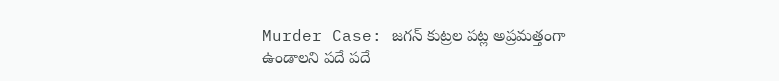Murder Case: జగన్‌ కుట్రల పట్ల అప్రమత్తంగా ఉండాలని పదే పదే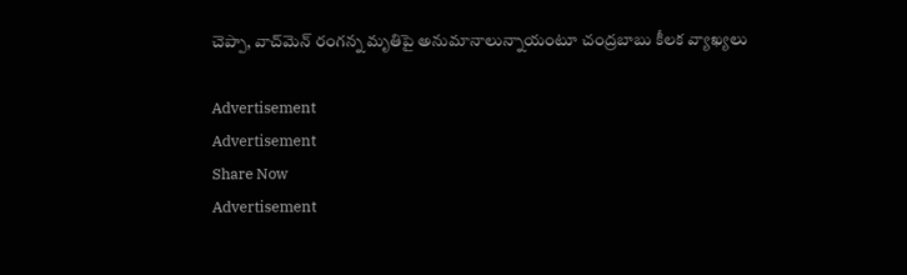చెప్పా, వాచ్‌మెన్ రంగన్న మృతిపై అనుమానాలున్నాయంటూ చంద్రబాబు కీలక వ్యాఖ్యలు

Advertisement
Advertisement
Share Now
Advertisement